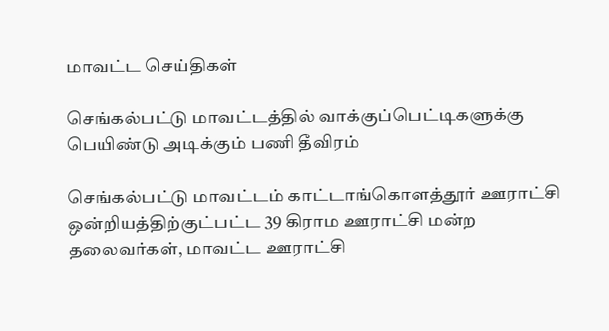மாவட்ட செய்திகள்

செங்கல்பட்டு மாவட்டத்தில் வாக்குப்பெட்டிகளுக்கு பெயிண்டு அடிக்கும் பணி தீவிரம்

செங்கல்பட்டு மாவட்டம் காட்டாங்கொளத்தூர் ஊராட்சி ஒன்றியத்திற்குட்பட்ட 39 கிராம ஊராட்சி மன்ற தலைவர்கள், மாவட்ட ஊராட்சி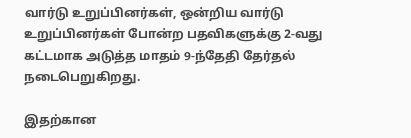வார்டு உறுப்பினர்கள், ஒன்றிய வார்டு உறுப்பினர்கள் போன்ற பதவிகளுக்கு 2-வது கட்டமாக அடுத்த மாதம் 9-ந்தேதி தேர்தல் நடைபெறுகிறது.

இதற்கான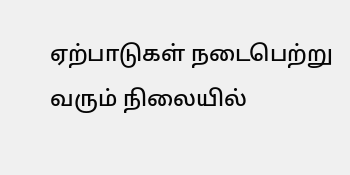ஏற்பாடுகள் நடைபெற்று வரும் நிலையில்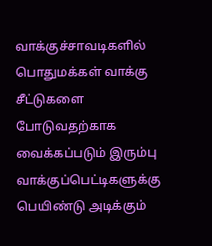வாக்குச்சாவடிகளில் பொதுமக்கள் வாக்கு சீட்டுகளை போடுவதற்காக வைக்கப்படும் இரும்பு வாக்குப்பெட்டிகளுக்கு பெயிண்டு அடிக்கும்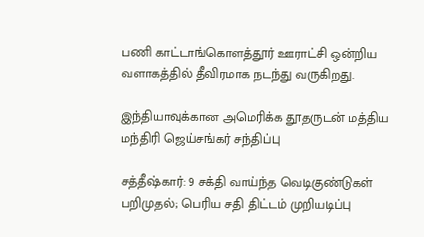பணி காட்டாங்கொளத்தூர் ஊராட்சி ஒன்றிய வளாகத்தில் தீவிரமாக நடந்து வருகிறது.

இந்தியாவுக்கான அமெரிக்க தூதருடன் மத்திய மந்திரி ஜெய்சங்கர் சந்திப்பு

சத்தீஷ்கார்: 9 சக்தி வாய்ந்த வெடிகுண்டுகள் பறிமுதல்; பெரிய சதி திட்டம் முறியடிப்பு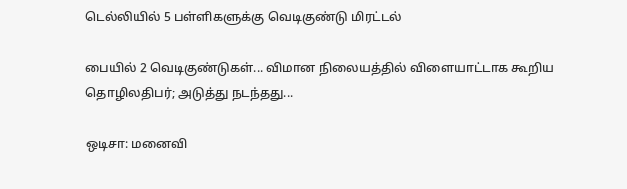டெல்லியில் 5 பள்ளிகளுக்கு வெடிகுண்டு மிரட்டல்

பையில் 2 வெடிகுண்டுகள்... விமான நிலையத்தில் விளையாட்டாக கூறிய தொழிலதிபர்; அடுத்து நடந்தது...

ஒடிசா: மனைவி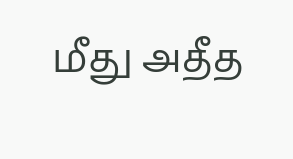மீது அதீத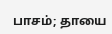பாசம்; தாயை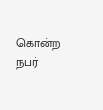கொன்ற நபர்